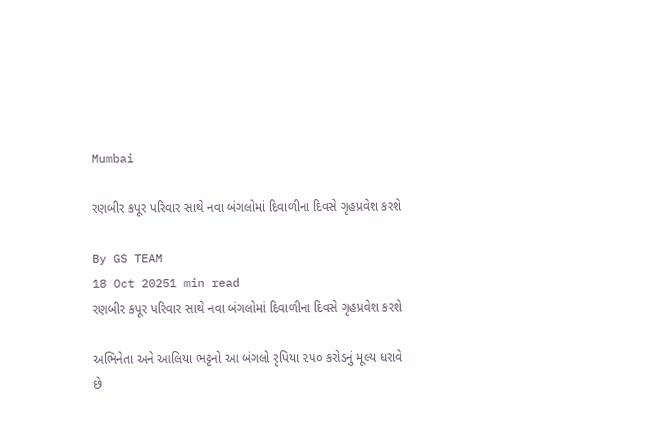Mumbai

રણબીર કપૂર પરિવાર સાથે નવા બંગલોમાં દિવાળીના દિવસે ગૃહપ્રવેશ કરશે

By GS TEAM
18 Oct 20251 min read
રણબીર કપૂર પરિવાર સાથે નવા બંગલોમાં દિવાળીના દિવસે ગૃહપ્રવેશ કરશે

અભિનેતા અને આલિયા ભટ્ટનો આ બંગલો રૃપિયા ૨૫૦ કરોડનું મૂલ્ય ધરાવે છે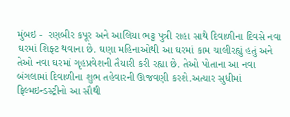મુંબઇ -  રણબીર કપૂર અને આલિયા ભટ્ટ પુત્રી રાહા સાથે દિવાળીના દિવસે નવા ઘરમાં શિફ્ટ થવાના છે. ઘણા મહિનાઓથી આ ઘરમાં કામ ચાલીરહ્યું હતું અને તેઓ નવા ઘરમાં ગૃહપ્રવેશની તૈયારી કરી રહ્યા છે. તેઓ પોતાના આ નવા બંગલામાં દિવાળીના શુભ તહેવારની ઊજવણી કરશે.અત્યાર સુધીમાં ફિલ્મઇન્ડસ્ટ્રીનો આ સૌથી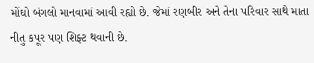મોંઘો બંગલો માનવામાં આવી રહ્યો છે. જેમાં રણબીર અને તેના પરિવાર સાથે માતા નીતુ કપૂર પણ શિફ્ટ થવાની છે.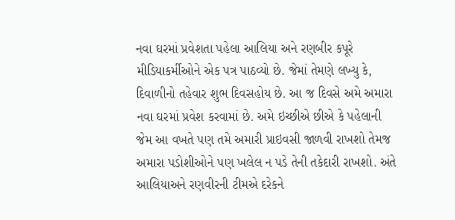નવા ઘરમાં પ્રવેશતા પહેલા આલિયા અને રણબીર કપૂરે મીડિયાકર્મીઓને એક પત્ર પાઠવ્યો છે. જેમાં તેમણે લખ્યુ કે, દિવાળીનો તહેવાર શુભ દિવસહોય છે. આ જ દિવસે અમે અમારા નવા ઘરમાં પ્રવેશ કરવામાં છે. અમે ઇચ્છીએ છીએ કે પહેલાની જેમ આ વખતે પણ તમે અમારી પ્રાઇવસી જાળવી રાખશો તેમજ અમારા પડોશીઓને પણ ખલેલ ન પડે તેની તકેદારી રાખશો. અંતે આલિયાઅને રણવીરની ટીમએ દરેકને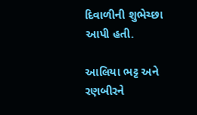દિવાળીની શુભેચ્છા આપી હતી.

આલિયા ભટ્ટ અને રણબીરને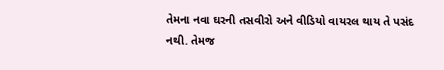તેમના નવા ઘરની તસવીરો અને વીડિયો વાયરલ થાય તે પસંદ નથી. તેમજ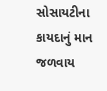સોસાયટીના કાયદાનું માન જળવાય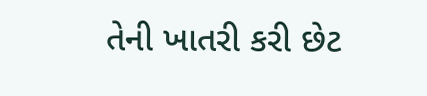તેની ખાતરી કરી છેટ